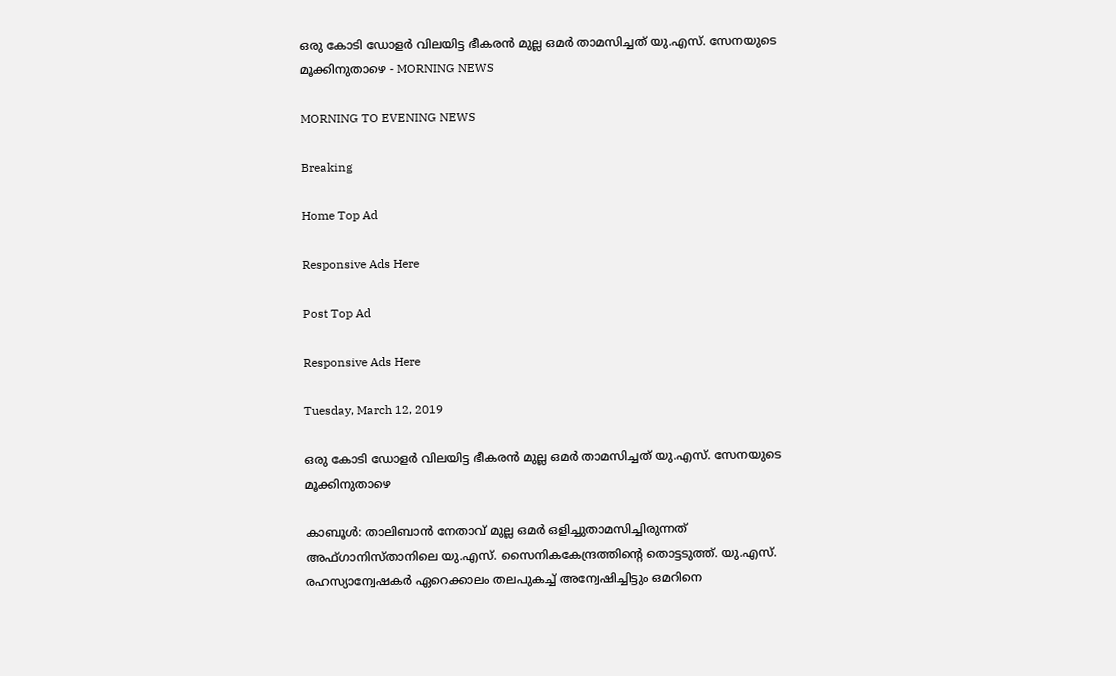ഒരു കോടി ഡോളർ വിലയിട്ട ഭീകരൻ മുല്ല ഒമർ താമസിച്ചത് യു.എസ്. സേനയുടെ മൂക്കിനുതാഴെ - MORNING NEWS

MORNING TO EVENING NEWS

Breaking

Home Top Ad

Responsive Ads Here

Post Top Ad

Responsive Ads Here

Tuesday, March 12, 2019

ഒരു കോടി ഡോളർ വിലയിട്ട ഭീകരൻ മുല്ല ഒമർ താമസിച്ചത് യു.എസ്. സേനയുടെ മൂക്കിനുതാഴെ

കാബൂൾ: താലിബാൻ നേതാവ് മുല്ല ഒമർ ഒളിച്ചുതാമസിച്ചിരുന്നത് അഫ്ഗാനിസ്താനിലെ യു.എസ്. സൈനികകേന്ദ്രത്തിന്റെ തൊട്ടടുത്ത്. യു.എസ്. രഹസ്യാന്വേഷകർ ഏറെക്കാലം തലപുകച്ച് അന്വേഷിച്ചിട്ടും ഒമറിനെ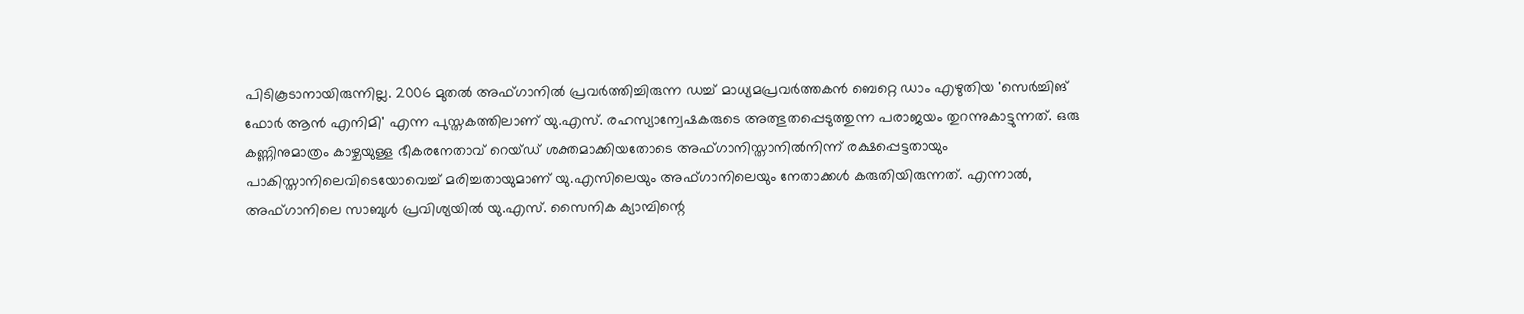പിടികൂടാനായിരുന്നില്ല. 2006 മുതൽ അഫ്ഗാനിൽ പ്രവർത്തിച്ചിരുന്ന ഡച്ച് മാധ്യമപ്രവർത്തകൻ ബെറ്റെ ഡാം എഴുതിയ 'സെർച്ചിങ് ഫോർ ആൻ എനിമി' എന്ന പുസ്തകത്തിലാണ് യു.എസ്. രഹസ്യാന്വേഷകരുടെ അത്ഭുതപ്പെടുത്തുന്ന പരാജയം തുറന്നുകാട്ടുന്നത്. ഒരു കണ്ണിനുമാത്രം കാഴ്ചയുള്ള ഭീകരനേതാവ് റെയ്ഡ് ശക്തമാക്കിയതോടെ അഫ്ഗാനിസ്താനിൽനിന്ന് രക്ഷപ്പെട്ടതായും പാകിസ്താനിലെവിടെയോവെച്ച് മരിച്ചതായുമാണ് യു.എസിലെയും അഫ്ഗാനിലെയും നേതാക്കൾ കരുതിയിരുന്നത്. എന്നാൽ, അഫ്ഗാനിലെ സാബുൾ പ്രവിശ്യയിൽ യു.എസ്. സൈനിക ക്യാമ്പിന്റെ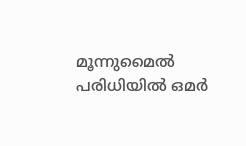മൂന്നുമൈൽ പരിധിയിൽ ഒമർ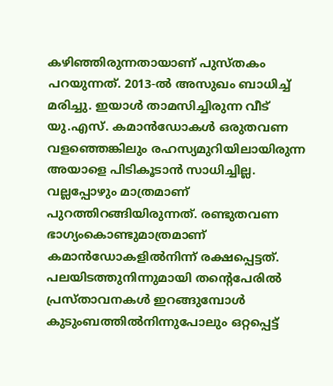കഴിഞ്ഞിരുന്നതായാണ് പുസ്തകം പറയുന്നത്. 2013-ൽ അസുഖം ബാധിച്ച് മരിച്ചു. ഇയാൾ താമസിച്ചിരുന്ന വീട് യു.എസ്. കമാൻഡോകൾ ഒരുതവണ വളഞ്ഞെങ്കിലും രഹസ്യമുറിയിലായിരുന്ന അയാളെ പിടികൂടാൻ സാധിച്ചില്ല. വല്ലപ്പോഴും മാത്രമാണ് പുറത്തിറങ്ങിയിരുന്നത്. രണ്ടുതവണ ഭാഗ്യംകൊണ്ടുമാത്രമാണ് കമാൻഡോകളിൽനിന്ന് രക്ഷപ്പെട്ടത്. പലയിടത്തുനിന്നുമായി തന്റെപേരിൽ പ്രസ്താവനകൾ ഇറങ്ങുമ്പോൾ കുടുംബത്തിൽനിന്നുപോലും ഒറ്റപ്പെട്ട്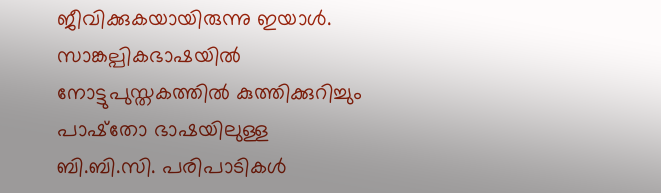ജീവിക്കുകയായിരുന്നു ഇയാൾ. സാങ്കല്പികഭാഷയിൽ നോട്ടുപുസ്തകത്തിൽ കുത്തിക്കുറിച്ചും പാഷ്തോ ഭാഷയിലുള്ള ബി.ബി.സി. പരിപാടികൾ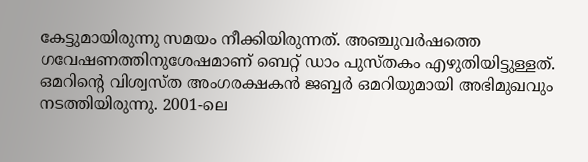കേട്ടുമായിരുന്നു സമയം നീക്കിയിരുന്നത്. അഞ്ചുവർഷത്തെ ഗവേഷണത്തിനുശേഷമാണ് ബെറ്റ് ഡാം പുസ്തകം എഴുതിയിട്ടുള്ളത്. ഒമറിന്റെ വിശ്വസ്ത അംഗരക്ഷകൻ ജബ്ബർ ഒമറിയുമായി അഭിമുഖവും നടത്തിയിരുന്നു. 2001-ലെ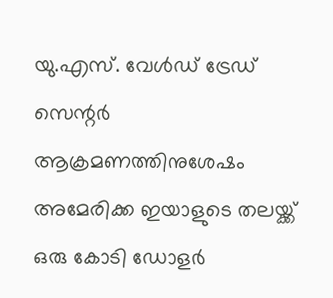യു.എസ്. വേൾഡ് ട്രേഡ് സെന്റർ ആക്രമണത്തിനുശേഷം അമേരിക്ക ഇയാളുടെ തലയ്ക്ക് ഒരു കോടി ഡോളർ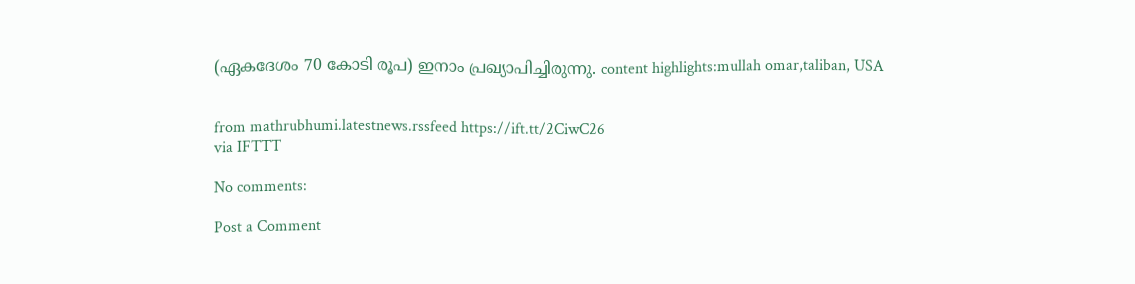(ഏകദേശം 70 കോടി രൂപ) ഇനാം പ്രഖ്യാപിച്ചിരുന്നു. content highlights:mullah omar,taliban, USA


from mathrubhumi.latestnews.rssfeed https://ift.tt/2CiwC26
via IFTTT

No comments:

Post a Comment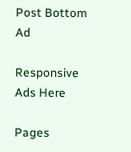Post Bottom Ad

Responsive Ads Here

Pages